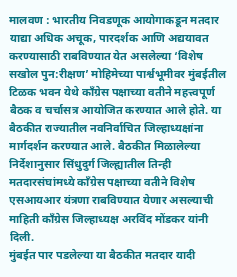मालवण : भारतीय निवडणूक आयोगाकडून मतदार याद्या अधिक अचूक, पारदर्शक आणि अद्ययावत करण्यासाठी राबविण्यात येत असलेल्या ‘विशेष सखोल पुन:रीक्षण’ मोहिमेच्या पार्श्वभूमीवर मुंबईतील टिळक भवन येथे काँग्रेस पक्षाच्या वतीने महत्त्वपूर्ण बैठक व चर्चासत्र आयोजित करण्यात आले होते. या बैठकीत राज्यातील नवनिर्वाचित जिल्हाध्यक्षांना मार्गदर्शन करण्यात आले. बैठकीत मिळालेल्या निर्देशानुसार सिंधुदुर्ग जिल्ह्यातील तिन्ही मतदारसंघांमध्ये काँग्रेस पक्षाच्या वतीने विशेष एसआयआर यंत्रणा राबविण्यात येणार असल्याची माहिती काँग्रेस जिल्हाध्यक्ष अरविंद मोंडकर यांनी दिली.
मुंबईत पार पडलेल्या या बैठकीत मतदार यादी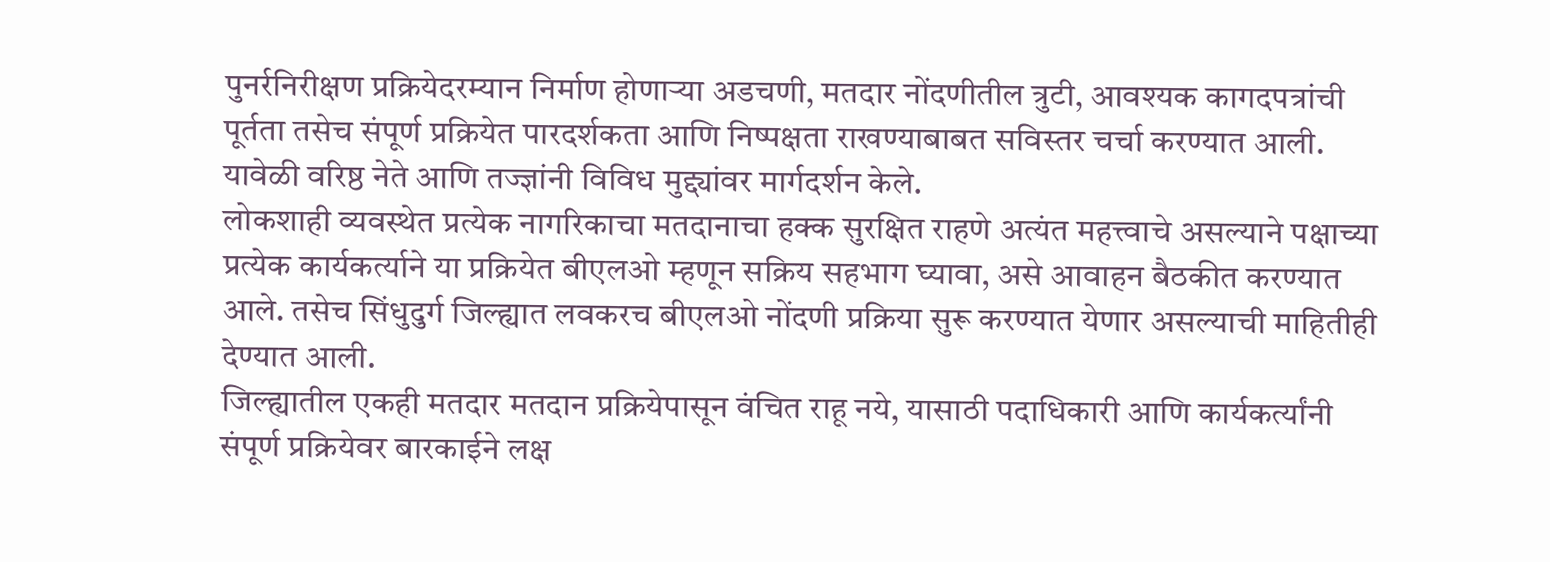पुनर्रनिरीक्षण प्रक्रियेदरम्यान निर्माण होणाऱ्या अडचणी, मतदार नोंदणीतील त्रुटी, आवश्यक कागदपत्रांची पूर्तता तसेच संपूर्ण प्रक्रियेत पारदर्शकता आणि निष्पक्षता राखण्याबाबत सविस्तर चर्चा करण्यात आली. यावेळी वरिष्ठ नेते आणि तज्ज्ञांनी विविध मुद्द्यांवर मार्गदर्शन केले.
लोकशाही व्यवस्थेत प्रत्येक नागरिकाचा मतदानाचा हक्क सुरक्षित राहणे अत्यंत महत्त्वाचे असल्याने पक्षाच्या प्रत्येक कार्यकर्त्याने या प्रक्रियेत बीएलओ म्हणून सक्रिय सहभाग घ्यावा, असे आवाहन बैठकीत करण्यात आले. तसेच सिंधुदुर्ग जिल्ह्यात लवकरच बीएलओ नोंदणी प्रक्रिया सुरू करण्यात येणार असल्याची माहितीही देण्यात आली.
जिल्ह्यातील एकही मतदार मतदान प्रक्रियेपासून वंचित राहू नये, यासाठी पदाधिकारी आणि कार्यकर्त्यांनी संपूर्ण प्रक्रियेवर बारकाईने लक्ष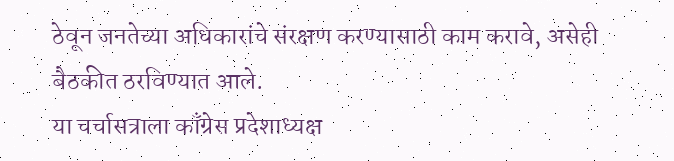ठेवून जनतेच्या अधिकारांचे संरक्षण करण्यासाठी काम करावे, असेही बैठकीत ठरविण्यात आले.
या चर्चासत्राला काँग्रेस प्रदेशाध्यक्ष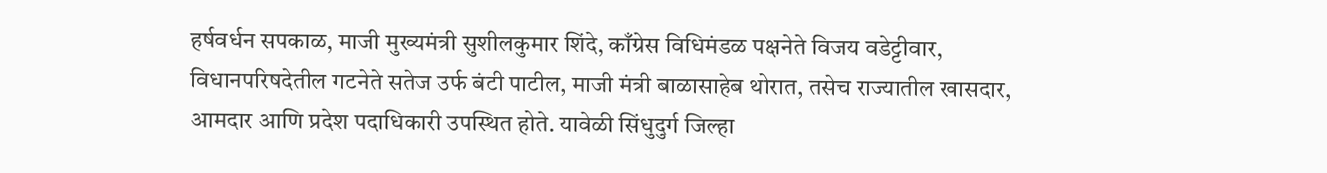हर्षवर्धन सपकाळ, माजी मुख्यमंत्री सुशीलकुमार शिंदे, काँग्रेस विधिमंडळ पक्षनेते विजय वडेट्टीवार, विधानपरिषदेतील गटनेते सतेज उर्फ बंटी पाटील, माजी मंत्री बाळासाहेब थोरात, तसेच राज्यातील खासदार, आमदार आणि प्रदेश पदाधिकारी उपस्थित होते. यावेळी सिंधुदुर्ग जिल्हा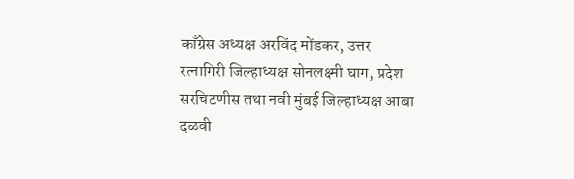काँग्रेस अध्यक्ष अरविंद मोंडकर, उत्तर रत्नागिरी जिल्हाध्यक्ष सोनलक्ष्मी घाग, प्रदेश सरचिटणीस तथा नवी मुंबई जिल्हाध्यक्ष आबा दळवी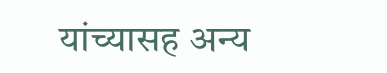यांच्यासह अन्य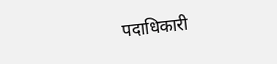पदाधिकारी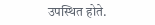उपस्थित होते.